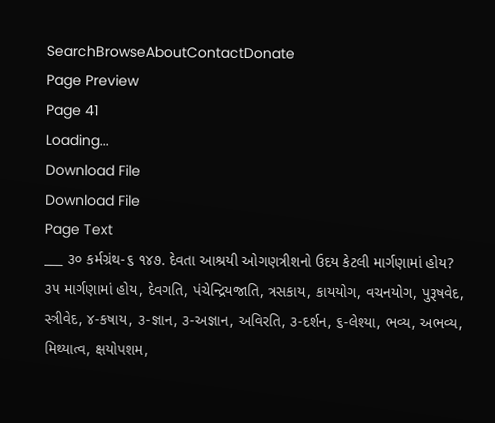SearchBrowseAboutContactDonate
Page Preview
Page 41
Loading...
Download File
Download File
Page Text
___ ૩૦ કર્મગ્રંથ-૬ ૧૪૭. દેવતા આશ્રયી ઓગણત્રીશનો ઉદય કેટલી માર્ગણામાં હોય? ૩૫ માર્ગણામાં હોય, દેવગતિ, પંચેન્દ્રિયજાતિ, ત્રસકાય, કાયયોગ, વચનયોગ, પુરૂષવેદ, સ્ત્રીવેદ, ૪-કષાય, ૩-જ્ઞાન, ૩-અજ્ઞાન, અવિરતિ, ૩-દર્શન, ૬-લેશ્યા, ભવ્ય, અભવ્ય, મિથ્યાત્વ, ક્ષયોપશમ,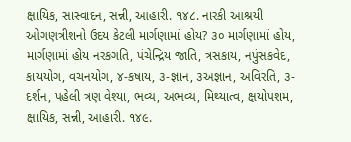ક્ષાયિક, સાસ્વાદન, સન્ની, આહારી. ૧૪૮. નારકી આશ્રયી ઓગણત્રીશનો ઉદય કેટલી માર્ગણામાં હોય? ૩૦ માર્ગણામાં હોય, માર્ગણામાં હોય નરકગતિ, પંચેન્દ્રિય જાતિ, ત્રસકાય, નપુંસકવેદ, કાયયોગ, વચનયોગ, ૪-કષાય, ૩-જ્ઞાન, ૩અજ્ઞાન, અવિરતિ, ૩-દર્શન, પહેલી ત્રણ વેશ્યા, ભવ્ય, અભવ્ય, મિથ્યાત્વ, ક્ષયોપશમ, ક્ષાયિક, સન્ની, આહારી. ૧૪૯.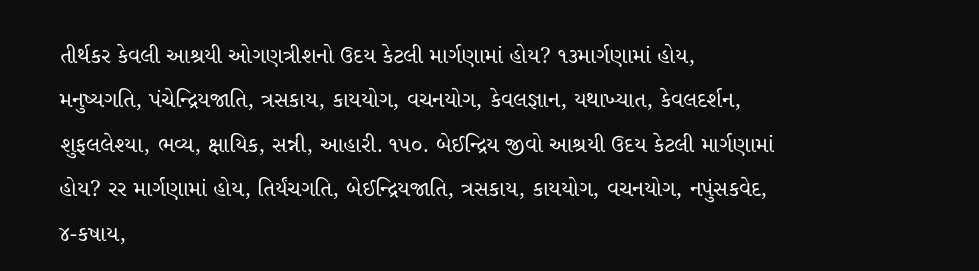તીર્થકર કેવલી આશ્રયી ઓગણત્રીશનો ઉદય કેટલી માર્ગણામાં હોય? ૧૩માર્ગણામાં હોય, મનુષ્યગતિ, પંચેન્દ્રિયજાતિ, ત્રસકાય, કાયયોગ, વચનયોગ, કેવલજ્ઞાન, યથાખ્યાત, કેવલદર્શન, શુફલલેશ્યા, ભવ્ય, ક્ષાયિક, સન્ની, આહારી. ૧૫૦. બેઈન્દ્રિય જીવો આશ્રયી ઉદય કેટલી માર્ગણામાં હોય? રર માર્ગણામાં હોય, તિર્યંચગતિ, બેઈન્દ્રિયજાતિ, ત્રસકાય, કાયયોગ, વચનયોગ, નપુંસકવેદ, ૪-કષાય,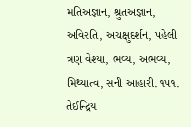મતિઅજ્ઞાન, શ્રુતઅજ્ઞાન, અવિરતિ, અચક્ષુદર્શન, પહેલી ત્રણ વેશ્યા, ભવ્ય, અભવ્ય, મિથ્યાત્વ, સની આહારી. ૧૫૧. તેઈન્દ્રિય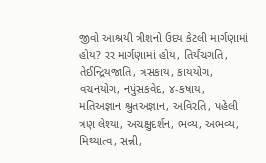જીવો આશ્રયી ત્રીશનો ઉદય કેટલી માર્ગણામાં હોય? રર માર્ગણામાં હોય, તિર્યંચગતિ, તેઈન્દ્રિયજાતિ, ત્રસકાય, કાયયોગ, વચનયોગ, નપુંસકવેદ, ૪-કષાય, મતિઅજ્ઞાન શ્રુતઅજ્ઞાન, અવિરતિ, પહેલી ત્રણ લેશ્યા, અચક્ષુદર્શન, ભવ્ય, અભવ્ય, મિથ્યાત્વ, સન્ની,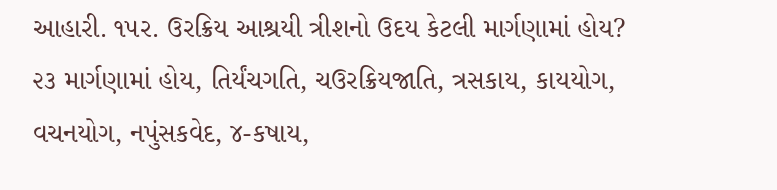આહારી. ૧૫ર. ઉરક્રિય આશ્રયી ત્રીશનો ઉદય કેટલી માર્ગણામાં હોય? ૨૩ માર્ગણામાં હોય, તિર્યંચગતિ, ચઉરક્રિયજાતિ, ત્રસકાય, કાયયોગ, વચનયોગ, નપુંસકવેદ, ૪-કષાય,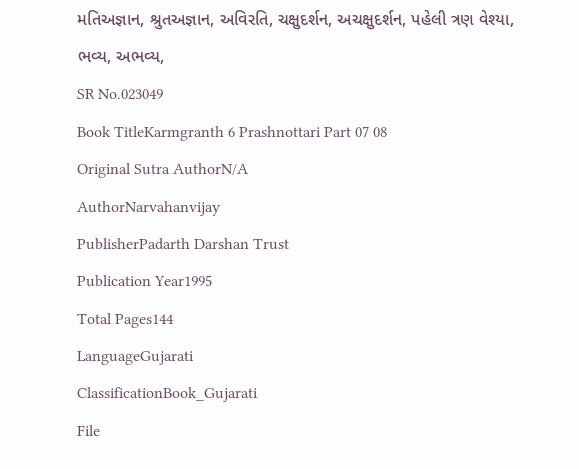મતિઅજ્ઞાન, શ્રુતઅજ્ઞાન, અવિરતિ, ચક્ષુદર્શન, અચક્ષુદર્શન, પહેલી ત્રણ વેશ્યા, ભવ્ય, અભવ્ય,
SR No.023049
Book TitleKarmgranth 6 Prashnottari Part 07 08
Original Sutra AuthorN/A
AuthorNarvahanvijay
PublisherPadarth Darshan Trust
Publication Year1995
Total Pages144
LanguageGujarati
ClassificationBook_Gujarati
File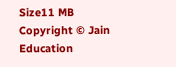Size11 MB
Copyright © Jain Education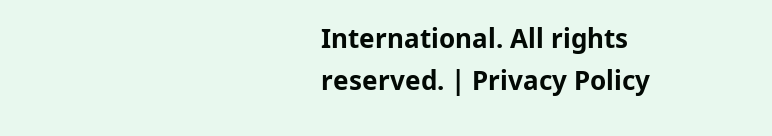International. All rights reserved. | Privacy Policy